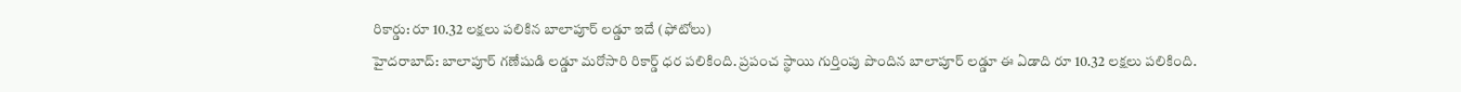రికార్డు: రూ 10.32 లక్షలు పలికిన బాలాపూర్ లడ్డూ ఇదే (ఫోటోలు)
హైదరాబాద్: బాలాపూర్ గణేషుడి లడ్డూ మరోసారి రికార్డ్ ధర పలికింది. ప్రపంచ స్థాయి గుర్తింపు పొందిన బాలాపూర్ లడ్డూ ఈ ఏడాది రూ 10.32 లక్షలు పలికింది.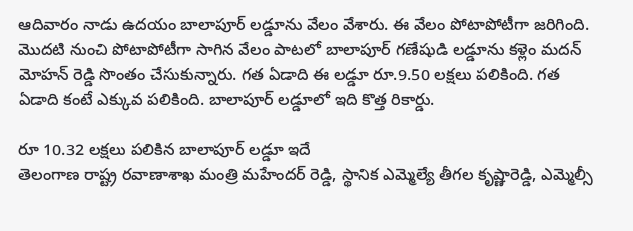ఆదివారం నాడు ఉదయం బాలాపూర్ లడ్డూను వేలం వేశారు. ఈ వేలం పోటాపోటీగా జరిగింది.
మొదటి నుంచి పోటాపోటీగా సాగిన వేలం పాటలో బాలాపూర్ గణేషుడి లడ్డూను కళ్లెం మదన్ మోహన్ రెడ్డి సొంతం చేసుకున్నారు. గత ఏడాది ఈ లడ్డూ రూ.9.50 లక్షలు పలికింది. గత ఏడాది కంటే ఎక్కువ పలికింది. బాలాపూర్ లడ్డూలో ఇది కొత్త రికార్డు.

రూ 10.32 లక్షలు పలికిన బాలాపూర్ లడ్డూ ఇదే
తెలంగాణ రాష్ట్ర రవాణాశాఖ మంత్రి మహేందర్ రెడ్డి, స్థానిక ఎమ్మెల్యే తీగల కృష్ణారెడ్డి, ఎమ్మెల్సీ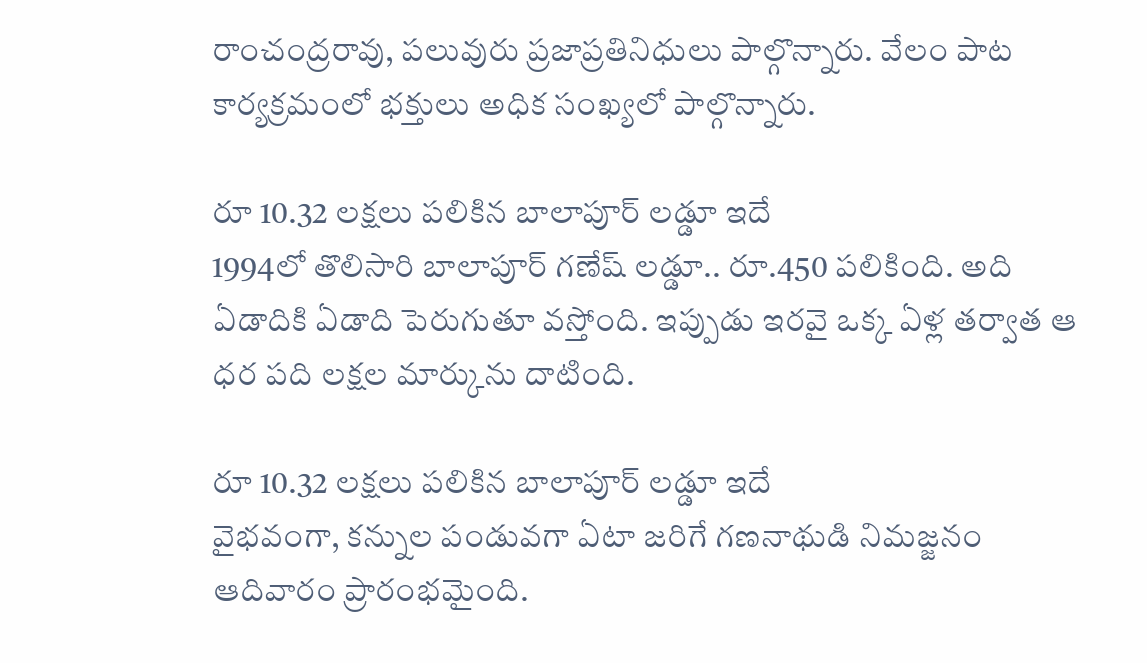రాంచంద్రరావు, పలువురు ప్రజాప్రతినిధులు పాల్గొన్నారు. వేలం పాట కార్యక్రమంలో భక్తులు అధిక సంఖ్యలో పాల్గొన్నారు.

రూ 10.32 లక్షలు పలికిన బాలాపూర్ లడ్డూ ఇదే
1994లో తొలిసారి బాలాపూర్ గణేష్ లడ్డూ.. రూ.450 పలికింది. అది ఏడాదికి ఏడాది పెరుగుతూ వస్తోంది. ఇప్పుడు ఇరవై ఒక్క ఏళ్ల తర్వాత ఆ ధర పది లక్షల మార్కును దాటింది.

రూ 10.32 లక్షలు పలికిన బాలాపూర్ లడ్డూ ఇదే
వైభవంగా, కన్నుల పండువగా ఏటా జరిగే గణనాథుడి నిమజ్జనం ఆదివారం ప్రారంభమైంది.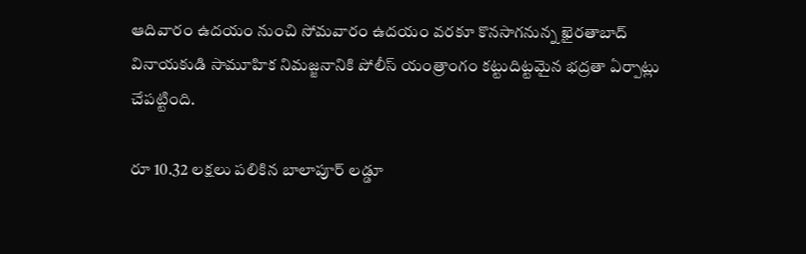ఆదివారం ఉదయం నుంచి సోమవారం ఉదయం వరకూ కొనసాగనున్న ఖైరతాబాద్ వినాయకుడి సామూహిక నిమజ్జనానికి పోలీస్ యంత్రాంగం కట్టుదిట్టమైన భద్రతా ఏర్పాట్లు చేపట్టింది.

రూ 10.32 లక్షలు పలికిన బాలాపూర్ లడ్డూ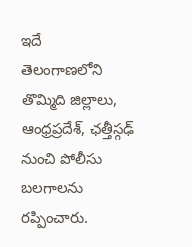ఇదే
తెలంగాణలోని తొమ్మిది జిల్లాలు, ఆంధ్రప్రదేశ్, ఛత్తీస్గఢ్ నుంచి పోలీసు బలగాలను రప్పించారు.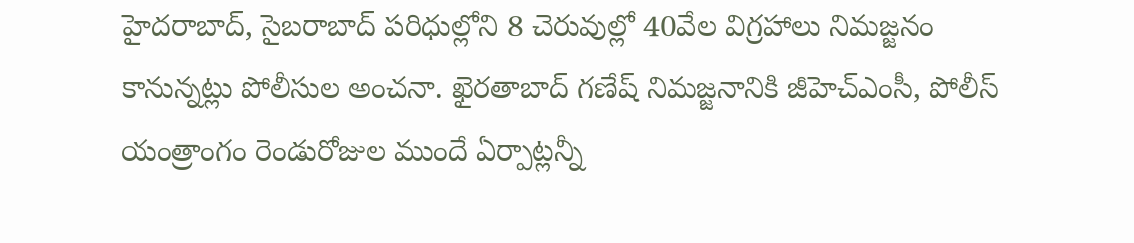హైదరాబాద్, సైబరాబాద్ పరిధుల్లోని 8 చెరువుల్లో 40వేల విగ్రహాలు నిమజ్జనం కానున్నట్లు పోలీసుల అంచనా. ఖైరతాబాద్ గణేష్ నిమజ్జనానికి జీహెచ్ఎంసీ, పోలీస్ యంత్రాంగం రెండురోజుల ముందే ఏర్పాట్లన్నీ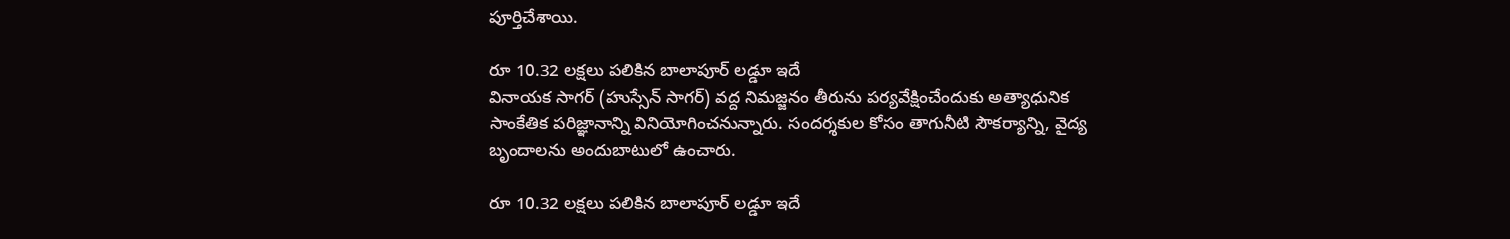పూర్తిచేశాయి.

రూ 10.32 లక్షలు పలికిన బాలాపూర్ లడ్డూ ఇదే
వినాయక సాగర్ (హుస్సేన్ సాగర్) వద్ద నిమజ్జనం తీరును పర్యవేక్షించేందుకు అత్యాధునిక సాంకేతిక పరిజ్ఞానాన్ని వినియోగించనున్నారు. సందర్శకుల కోసం తాగునీటి సౌకర్యాన్ని, వైద్య బృందాలను అందుబాటులో ఉంచారు.

రూ 10.32 లక్షలు పలికిన బాలాపూర్ లడ్డూ ఇదే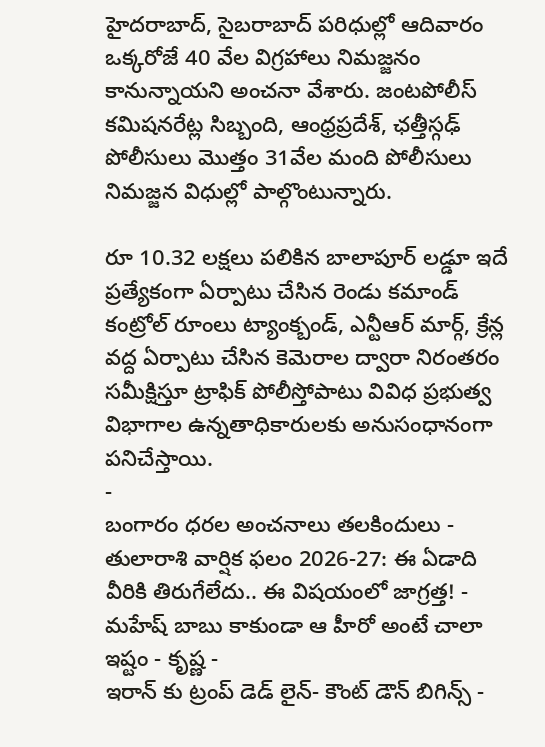హైదరాబాద్, సైబరాబాద్ పరిధుల్లో ఆదివారం ఒక్కరోజే 40 వేల విగ్రహాలు నిమజ్జనం కానున్నాయని అంచనా వేశారు. జంటపోలీస్ కమిషనరేట్ల సిబ్బంది, ఆంధ్రప్రదేశ్, ఛత్తీస్గఢ్ పోలీసులు మొత్తం 31వేల మంది పోలీసులు నిమజ్జన విధుల్లో పాల్గొంటున్నారు.

రూ 10.32 లక్షలు పలికిన బాలాపూర్ లడ్డూ ఇదే
ప్రత్యేకంగా ఏర్పాటు చేసిన రెండు కమాండ్ కంట్రోల్ రూంలు ట్యాంక్బండ్, ఎన్టీఆర్ మార్గ్, క్రేన్ల వద్ద ఏర్పాటు చేసిన కెమెరాల ద్వారా నిరంతరం సమీక్షిస్తూ ట్రాఫిక్ పోలీస్తోపాటు వివిధ ప్రభుత్వ విభాగాల ఉన్నతాధికారులకు అనుసంధానంగా పనిచేస్తాయి.
-
బంగారం ధరల అంచనాలు తలకిందులు -
తులారాశి వార్షిక ఫలం 2026-27: ఈ ఏడాది వీరికి తిరుగేలేదు.. ఈ విషయంలో జాగ్రత్త! -
మహేష్ బాబు కాకుండా ఆ హీరో అంటే చాలా ఇష్టం - కృష్ణ -
ఇరాన్ కు ట్రంప్ డెడ్ లైన్- కౌంట్ డౌన్ బిగిన్స్ -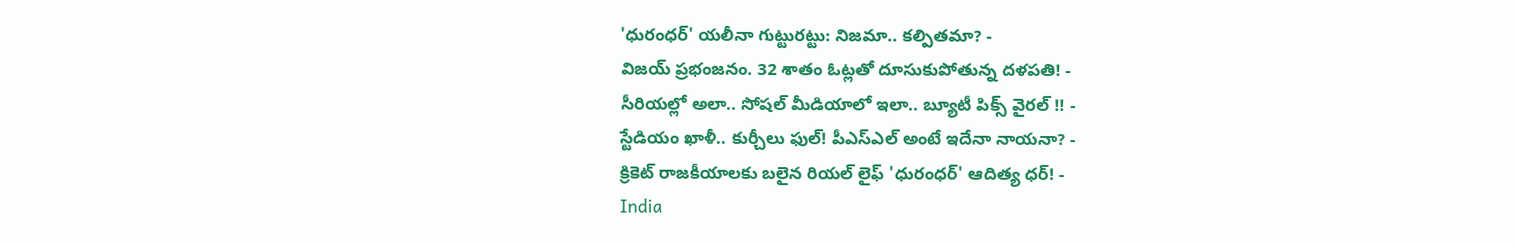'ధురంధర్' యలీనా గుట్టురట్టు: నిజమా.. కల్పితమా? -
విజయ్ ప్రభంజనం. 32 శాతం ఓట్లతో దూసుకుపోతున్న దళపతి! -
సీరియల్లో అలా.. సోషల్ మీడియాలో ఇలా.. బ్యూటీ పిక్స్ వైరల్ !! -
స్టేడియం ఖాళీ.. కుర్చీలు ఫుల్! పీఎస్ఎల్ అంటే ఇదేనా నాయనా? -
క్రికెట్ రాజకీయాలకు బలైన రియల్ లైఫ్ 'ధురంధర్' ఆదిత్య ధర్! -
India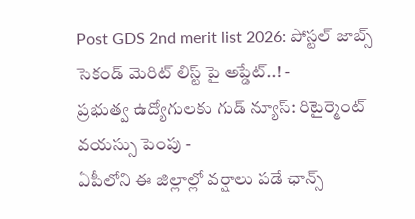Post GDS 2nd merit list 2026: పోస్టల్ జాబ్స్ సెకండ్ మెరిట్ లిస్ట్ పై అప్డేట్..! -
ప్రభుత్వ ఉద్యోగులకు గుడ్ న్యూస్: రిటైర్మెంట్ వయస్సు పెంపు -
ఏపీలోని ఈ జిల్లాల్లో వర్షాలు పడే ఛాన్స్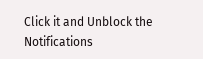Click it and Unblock the Notifications